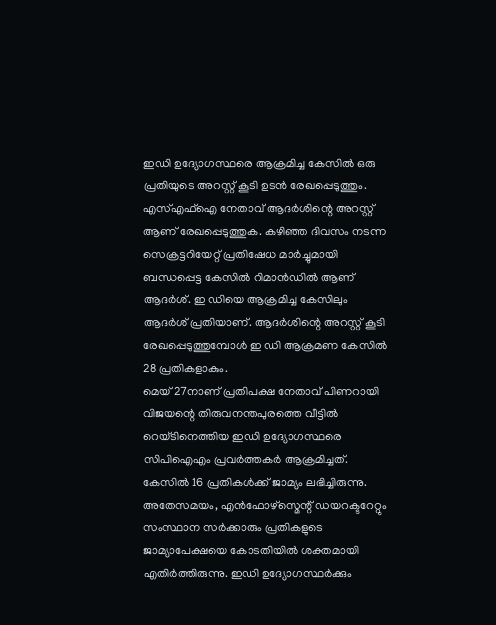ഇഡി ഉദ്യോഗസ്ഥരെ ആക്രമിച്ച കേസിൽ ഒരു പ്രതിയുടെ അറസ്റ്റ് കൂടി ഉടൻ രേഖപ്പെടുത്തും. എസ്എഫ്ഐ നേതാവ് ആദർശിന്റെ അറസ്റ്റ് ആണ് രേഖപ്പെടുത്തുക. കഴിഞ്ഞ ദിവസം നടന്ന സെക്രട്ടറിയേറ്റ് പ്രതിഷേധ മാർച്ചുമായി ബന്ധപ്പെട്ട കേസിൽ റിമാൻഡിൽ ആണ് ആദർശ്. ഇ ഡിയെ ആക്രമിച്ച കേസിലും ആദർശ് പ്രതിയാണ്. ആദർശിന്റെ അറസ്റ്റ് കൂടി രേഖപ്പെടുത്തുമ്പോൾ ഇ ഡി ആക്രമണ കേസിൽ 28 പ്രതികളാകും.
മെയ് 27നാണ് പ്രതിപക്ഷ നേതാവ് പിണറായി വിജയന്റെ തിരുവനന്തപുരത്തെ വീട്ടിൽ റെയ്ടിനെത്തിയ ഇഡി ഉദ്യോഗസ്ഥരെ സിപിഐഎം പ്രവർത്തകർ ആക്രമിച്ചത്. കേസിൽ 16 പ്രതികൾക്ക് ജാമ്യം ലഭിച്ചിരുന്നു. അതേസമയം, എൻഫോഴ്സ്മെന്റ് ഡയറക്ടറേറ്റും സംസ്ഥാന സർക്കാരും പ്രതികളുടെ ജാമ്യാപേക്ഷയെ കോടതിയിൽ ശക്തമായി എതിർത്തിരുന്നു. ഇഡി ഉദ്യോഗസ്ഥർക്കും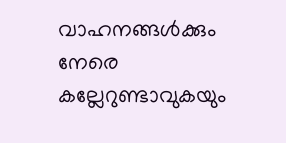വാഹനങ്ങൾക്കും നേരെ കല്ലേറുണ്ടാവുകയും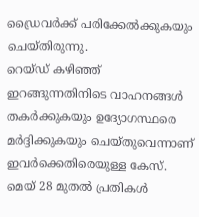ഡ്രൈവർക്ക് പരിക്കേൽക്കുകയും ചെയ്തിരുന്നു.
റെയ്ഡ് കഴിഞ്ഞ് ഇറങ്ങുന്നതിനിടെ വാഹനങ്ങൾ തകർക്കുകയും ഉദ്യോഗസ്ഥരെ മർദ്ദിക്കുകയും ചെയ്തുവെന്നാണ് ഇവർക്കെതിരെയുള്ള കേസ്. മെയ് 28 മുതൽ പ്രതികൾ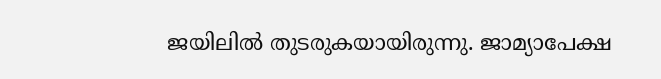ജയിലിൽ തുടരുകയായിരുന്നു. ജാമ്യാപേക്ഷ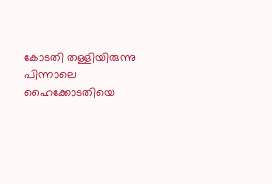കോടതി തള്ളിയിരുന്നു പിന്നാലെ ഹൈക്കോടതിയെ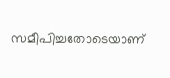സമീപിച്ചതോടെയാണ്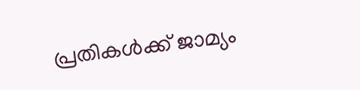പ്രതികൾക്ക് ജാമ്യം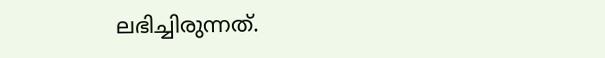ലഭിച്ചിരുന്നത്.